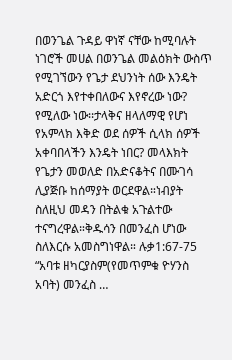በወንጌል ጉዳይ ዋነኛ ናቸው ከሚባሉት ነገሮች መሀል በወንጌል መልዕክት ውስጥ የሚገኘውን የጌታ ደህንነት ሰው እንዴት አድርጎ እየተቀበለውና እየኖረው ነው? የሚለው ነው፡፡ታላቅና ዘላለማዊ የሆነ የአምላክ እቅድ ወደ ሰዎች ሲላክ ሰዎች አቀባበላችን እንዴት ነበር? መላእክት የጌታን መወለድ በአድናቆትና በሙገሳ ሊያጅቡ ከሰማያት ወርደዋል።ነብያት ስለዚህ መዳን በትልቁ አጉልተው ተናግረዋል።ቅዱሳን በመንፈስ ሆነው ስለእርሱ አመስግነዋል። ሉቃ1:67-75 “አባቱ ዘካርያስም(የመጥምቁ ዮሃንስ አባት) መንፈስ …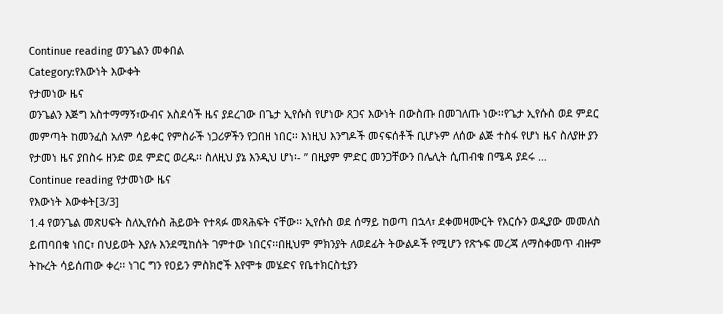Continue reading ወንጌልን መቀበል
Category:የእውነት እውቀት
የታመነው ዜና
ወንጌልን እጅግ አስተማማኝ፣ውብና አስደሳች ዜና ያደረገው በጌታ ኢየሱስ የሆነው ጸጋና እውነት በውስጡ በመገለጡ ነው፡፡የጌታ ኢየሱስ ወደ ምደር መምጣት ከመንፈስ አለም ሳይቀር የምስራች ነጋሪዎችን የጋበዘ ነበር፡፡ እነዚህ እንግዶች መናፍሰቶች ቢሆኑም ለሰው ልጅ ተስፋ የሆነ ዜና ስለያዙ ያን የታመነ ዜና ያበስሩ ዘንድ ወደ ምድር ወረዱ፡፡ ስለዚህ ያኔ እንዲህ ሆነ፡- ” በዚያም ምድር መንጋቸውን በሌሊት ሲጠብቁ በሜዳ ያደሩ …
Continue reading የታመነው ዜና
የእውነት እውቀት[3/3]
1.4 የወንጌል መጽሀፍት ስለኢየሱስ ሕይወት የተጻፉ መጻሕፍት ናቸው፡፡ ኢየሱስ ወደ ሰማይ ከወጣ በኋላ፣ ደቀመዛሙርት የእርሱን ወዲያው መመለስ ይጠባበቁ ነበር፣ በህይወት እያሉ እንደሚከሰት ገምተው ነበርና፡፡በዚህም ምክንያት ለወደፊት ትውልዶች የሚሆን የጽኁፍ መረጃ ለማስቀመጥ ብዙም ትኩረት ሳይሰጠው ቀረ፡፡ ነገር ግን የዐይን ምስክሮች እየሞቱ መሄድና የቤተክርስቲያን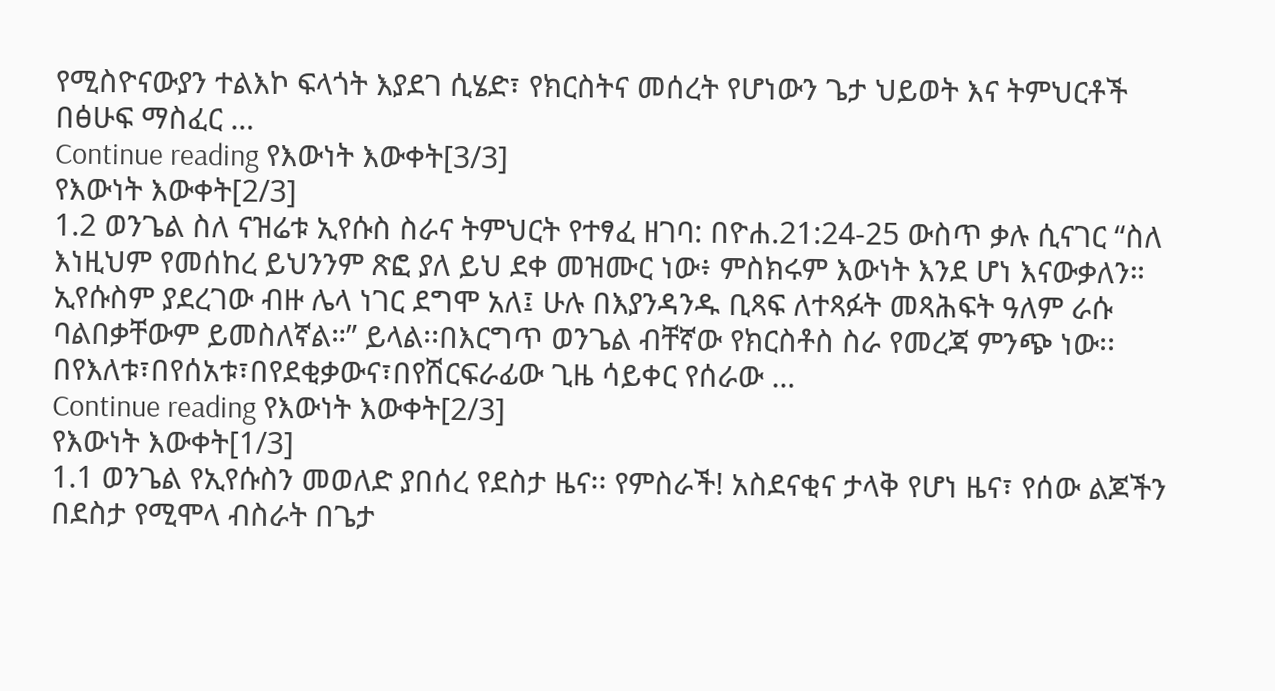የሚስዮናውያን ተልእኮ ፍላጎት እያደገ ሲሄድ፣ የክርስትና መሰረት የሆነውን ጌታ ህይወት እና ትምህርቶች በፅሁፍ ማስፈር …
Continue reading የእውነት እውቀት[3/3]
የእውነት እውቀት[2/3]
1.2 ወንጌል ስለ ናዝሬቱ ኢየሱስ ስራና ትምህርት የተፃፈ ዘገባ: በዮሐ.21:24-25 ውስጥ ቃሉ ሲናገር “ስለ እነዚህም የመሰከረ ይህንንም ጽፎ ያለ ይህ ደቀ መዝሙር ነው፥ ምስክሩም እውነት እንደ ሆነ እናውቃለን። ኢየሱስም ያደረገው ብዙ ሌላ ነገር ደግሞ አለ፤ ሁሉ በእያንዳንዱ ቢጻፍ ለተጻፉት መጻሕፍት ዓለም ራሱ ባልበቃቸውም ይመስለኛል።” ይላል፡፡በእርግጥ ወንጌል ብቸኛው የክርስቶስ ስራ የመረጃ ምንጭ ነው፡፡በየእለቱ፣በየሰአቱ፣በየደቂቃውና፣በየሽርፍራፊው ጊዜ ሳይቀር የሰራው …
Continue reading የእውነት እውቀት[2/3]
የእውነት እውቀት[1/3]
1.1 ወንጌል የኢየሱስን መወለድ ያበሰረ የደስታ ዜና፡፡ የምስራች! አስደናቂና ታላቅ የሆነ ዜና፣ የሰው ልጆችን በደስታ የሚሞላ ብስራት በጌታ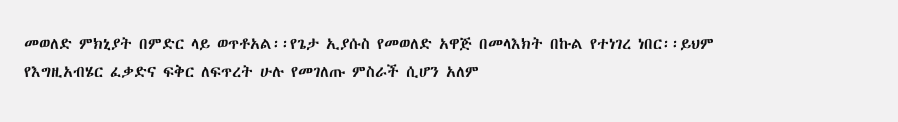መወለድ ምክኒያት በምድር ላይ ወጥቶአል፡፡የጌታ ኢያሱስ የመወለድ አዋጅ በመላእክት በኩል የተነገረ ነበር፡፡ይህም የእግዚአብሄር ፈቃድና ፍቅር ለፍጥረት ሁሉ የመገለጡ ምስራች ሲሆን አለም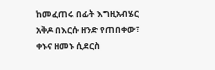ከመፈጠሩ በፊት እግዚአብሄር አቅዶ በእርሱ ዘንድ የጠበቀው፣ ቀኑና ዘመኑ ሲደርስ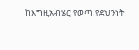ከእግዚአብሄር የወጣ የደህንነት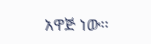አዋጅ ነው፡፡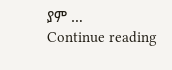ያም …
Continue reading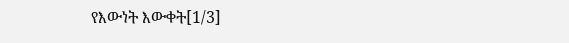የእውነት እውቀት[1/3]